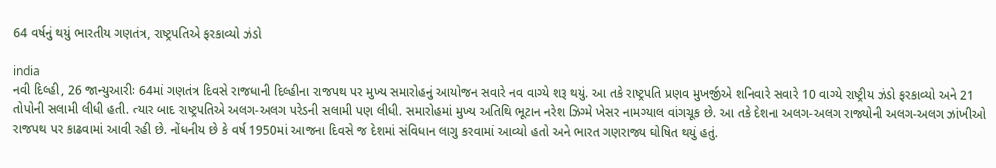64 વર્ષનું થયું ભારતીય ગણતંત્ર, રાષ્ટ્રપતિએ ફરકાવ્યો ઝંડો

india
નવી દિલ્હી, 26 જાન્યુઆરીઃ 64માં ગણતંત્ર દિવસે રાજધાની દિલ્હીના રાજપથ પર મુખ્ય સમારોહનું આયોજન સવારે નવ વાગ્યે શરૂ થયું. આ તકે રાષ્ટ્રપતિ પ્રણવ મુખર્જીએ શનિવારે સવારે 10 વાગ્યે રાષ્ટ્રીય ઝંડો ફરકાવ્યો અને 21 તોપોની સલામી લીધી હતી. ત્યાર બાદ રાષ્ટ્રપતિએ અલગ-અલગ પરેડની સલામી પણ લીધી. સમારોહમાં મુખ્ય અતિથિ ભૂટાન નરેશ ઝિગ્મે ખેસર નામગ્યાલ વાંગચૂક છે. આ તકે દેશના અલગ-અલગ રાજ્યોની અલગ-અલગ ઝાંખીઓ રાજપથ પર કાઢવામાં આવી રહી છે. નોંધનીય છે કે વર્ષ 1950માં આજના દિવસે જ દેશમાં સંવિધાન લાગુ કરવામાં આવ્યો હતો અને ભારત ગણરાજ્ય ઘોષિત થયું હતું.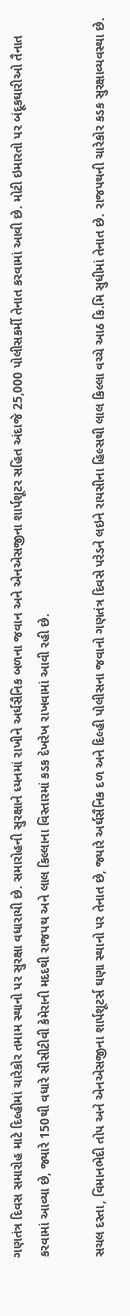ગણતંત્ર દિવસ સમારોહ માટે દિલ્હીમાં ચારેકોર તમામ સ્થાનો પર સુરક્ષા વધારાયી છે. સમારોહની સુરક્ષાને ધ્યનમાં રાખીને અર્ધસૈનિક બળના જવાન અને એનએસજીના શાર્પશૂટર સહિત અંદાજે 25,000 પોલીસકર્મી તેનાત કરવામાં આવી છે. મોટી ઇમારતો પર બંદૂકઘારીઓ તૈનાત કરવામાં આવ્યા છે, જ્યારે 150થી વધારે સીસીટીવી કેમેરાની મદદથી રાજપથ અને લાલ કિલ્લાના વિસ્તારમાં કડક દેખરેખ રાખવામાં આવી રહી છે.

સચલ દસ્તા, વિમાનભેદી તોપ અને એનએસજીના શાર્પશૂટર્સ ઘણા સ્થાનો પર તેનાત છે, જ્યારે અર્ઘસૈનિક દળ અને દિલ્હી પોલીસના જવાનો ગણતંત્ર દિવસે પરેડને લઇને રાયસીના હિલ્સથી લાલ કિલ્લા વચ્ચે આઠ કિ.મિ સુધીમાં તેનાત છે. રાજપથની ચારેકોર કડક સુરક્ષાવ્યવસ્થા છે.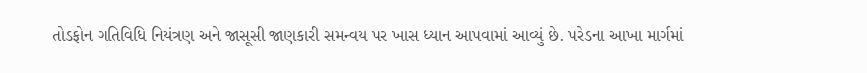તોડફોન ગતિવિધિ નિયંત્રણ અને જાસૂસી જાણકારી સમન્વય પર ખાસ ધ્યાન આપવામાં આવ્યું છે. પરેડના આખા માર્ગમાં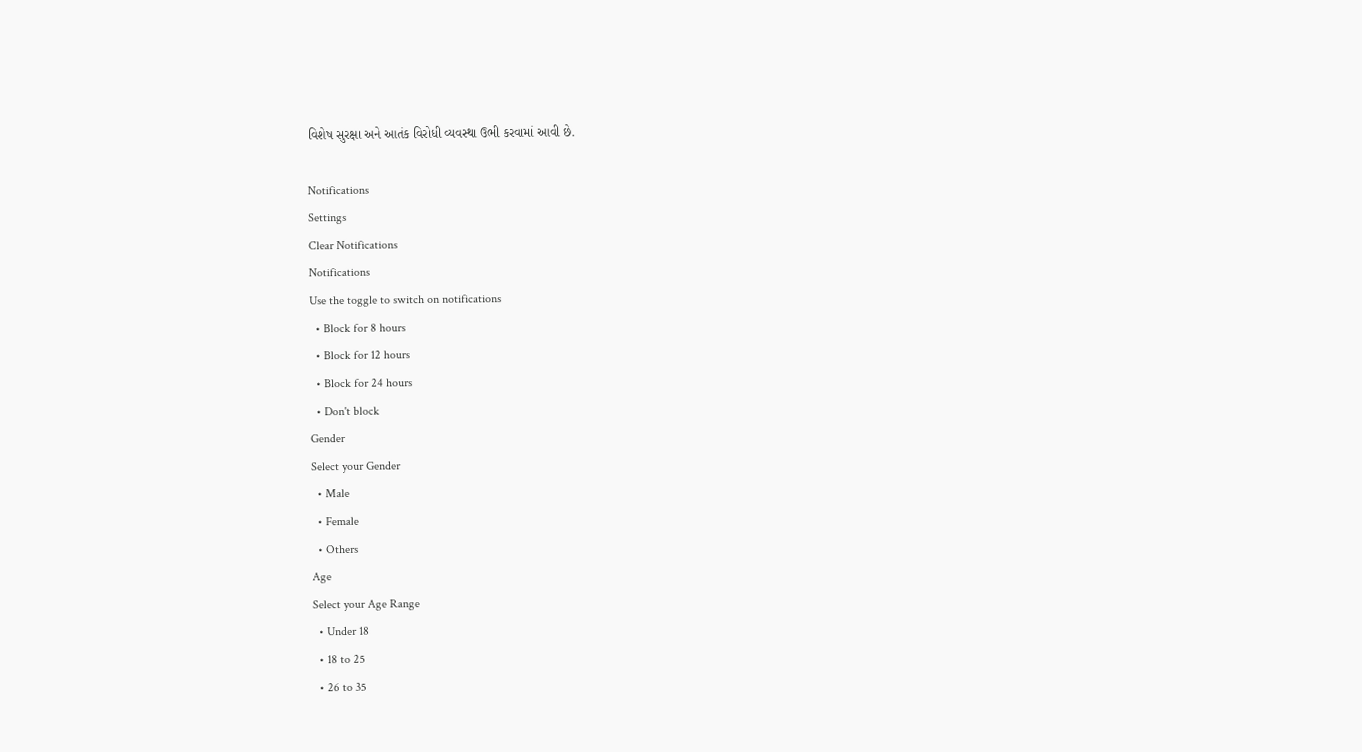વિશેષ સુરક્ષા અને આતંક વિરોધી વ્યવસ્થા ઉભી કરવામાં આવી છે.

Notifications
Settings
Clear Notifications
Notifications
Use the toggle to switch on notifications
  • Block for 8 hours
  • Block for 12 hours
  • Block for 24 hours
  • Don't block
Gender
Select your Gender
  • Male
  • Female
  • Others
Age
Select your Age Range
  • Under 18
  • 18 to 25
  • 26 to 35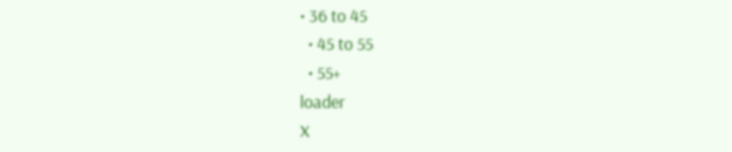• 36 to 45
  • 45 to 55
  • 55+
loader
X